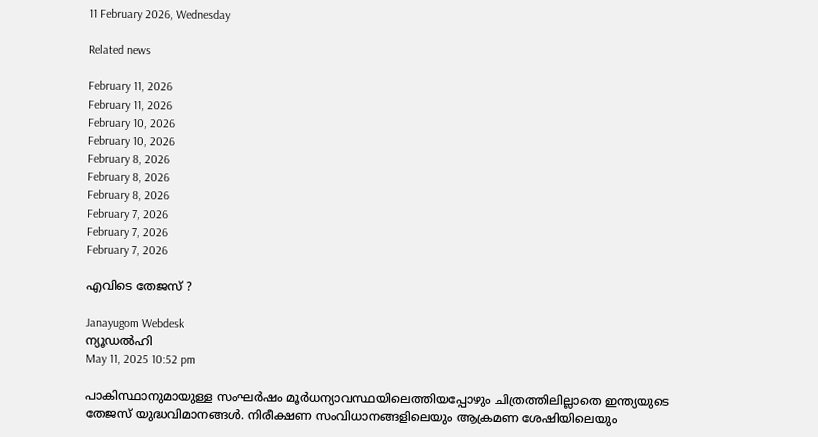11 February 2026, Wednesday

Related news

February 11, 2026
February 11, 2026
February 10, 2026
February 10, 2026
February 8, 2026
February 8, 2026
February 8, 2026
February 7, 2026
February 7, 2026
February 7, 2026

എവിടെ തേജസ് ?

Janayugom Webdesk
ന്യൂഡല്‍ഹി
May 11, 2025 10:52 pm

പാകിസ്ഥാനുമായുള്ള സംഘര്‍ഷം മൂര്‍ധന്യാവസ്ഥയിലെത്തിയപ്പോഴും ചിത്രത്തിലില്ലാതെ ഇന്ത്യയുടെ തേജസ് യുദ്ധവിമാനങ്ങള്‍. നിരീക്ഷണ സംവിധാനങ്ങളിലെയും ആക്രമണ ശേഷിയിലെയും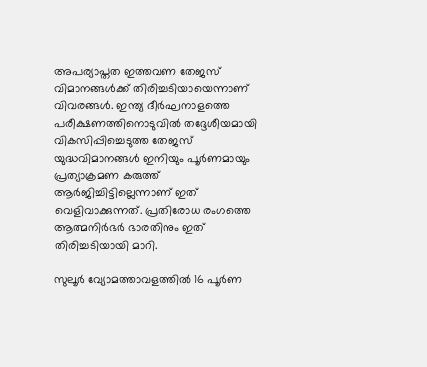അപര്യാപ്തത ഇത്തവണ തേജസ് വിമാനങ്ങള്‍ക്ക് തിരിച്ചടിയായെന്നാണ് വിവരങ്ങള്‍. ഇന്ത്യ ദീര്‍ഘനാളത്തെ പരീക്ഷണത്തിനൊടുവില്‍ തദ്ദേശീയമായി വികസിപ്പിച്ചെടുത്ത തേജസ് യുദ്ധവിമാനങ്ങള്‍ ഇനിയും പൂര്‍ണമായും പ്രത്യാക്രമണ കരുത്ത് ആര്‍ജിച്ചിട്ടില്ലെന്നാണ് ഇത് വെളിവാക്കുന്നത്. പ്രതിരോധ രംഗത്തെ ആത്മനിര്‍ഭര്‍ ഭാരതിനും ഇത് തിരിച്ചടിയായി മാറി.

സുലൂര്‍ വ്യോമത്താവളത്തില്‍ 16 പൂര്‍ണ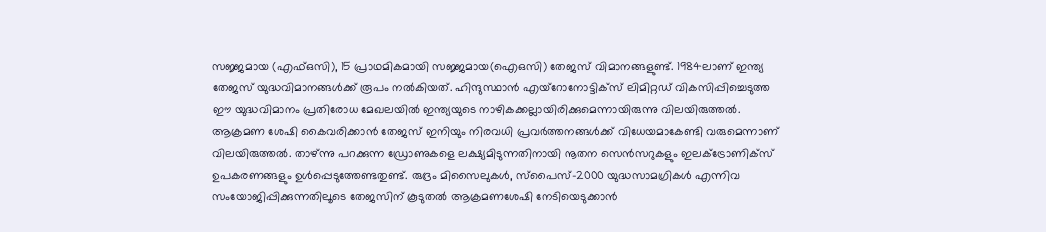സജ്ജമായ (എഫ്ഒസി), 15 പ്രാഥമികമായി സജ്ജമായ(ഐഒസി) തേജസ് വിമാനങ്ങളുണ്ട്. 1984ലാണ് ഇന്ത്യ തേജസ് യുദ്ധവിമാനങ്ങള്‍ക്ക് രൂപം നല്‍കിയത്. ഹിന്ദുസ്ഥാന്‍ എയ്റോനോട്ടിക്സ് ലിമിറ്റഡ് വികസിപ്പിച്ചെടുത്ത ഈ യുദ്ധവിമാനം പ്രതിരോധ മേഖലയില്‍ ഇന്ത്യയുടെ നാഴികക്കല്ലായിരിക്കുമെന്നായിരുന്നു വിലയിരുത്തല്‍.
ആക്രമണ ശേഷി കൈവരിക്കാന്‍ തേജസ് ഇനിയും നിരവധി പ്രവര്‍ത്തനങ്ങള്‍ക്ക് വിധേയമാകേണ്ടി വരുമെന്നാണ് വിലയിരുത്തല്‍. താഴ്ന്നു പറക്കുന്ന ഡ്രോണുകളെ ലക്ഷ്യമിടുന്നതിനായി നൂതന സെന്‍സറുകളും ഇലക്ട്രോണിക്സ് ഉപകരണങ്ങളും ഉള്‍പ്പെടുത്തേണ്ടതുണ്ട്. രുദ്രം മിസൈലുകള്‍, സ്പൈസ്-2000 യുദ്ധസാമഗ്രികള്‍ എന്നിവ സംയോജിപ്പിക്കുന്നതിലൂടെ തേജസിന് കൂടുതല്‍ ആക്രമണശേഷി നേടിയെടുക്കാന്‍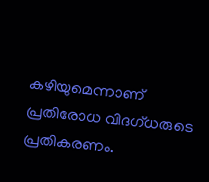കഴിയുമെന്നാണ് പ്രതിരോധ വിദഗ്ധരുടെ പ്രതികരണം.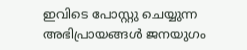ഇവിടെ പോസ്റ്റു ചെയ്യുന്ന അഭിപ്രായങ്ങള്‍ ജനയുഗം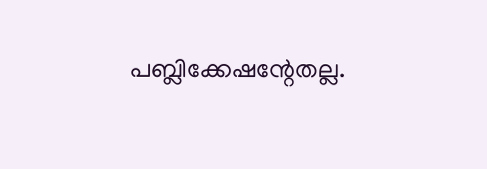പബ്ലിക്കേഷന്റേതല്ല.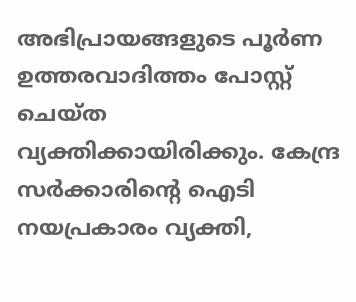അഭിപ്രായങ്ങളുടെ പൂര്‍ണ ഉത്തരവാദിത്തം പോസ്റ്റ് ചെയ്ത വ്യക്തിക്കായിരിക്കും. കേന്ദ്ര സര്‍ക്കാരിന്റെ ഐടി നയപ്രകാരം വ്യക്തി,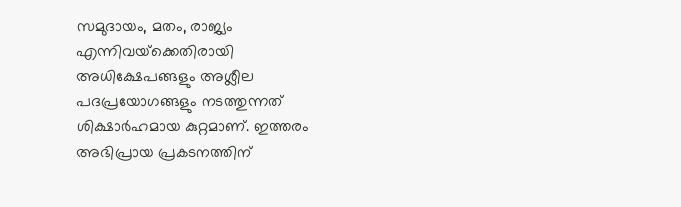സമുദായം, മതം, രാജ്യം എന്നിവയ്‌ക്കെതിരായി അധിക്ഷേപങ്ങളും അശ്ലീല പദപ്രയോഗങ്ങളും നടത്തുന്നത് ശിക്ഷാര്‍ഹമായ കുറ്റമാണ്. ഇത്തരം അഭിപ്രായ പ്രകടനത്തിന്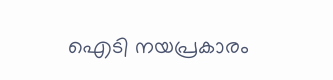ഐടി നയപ്രകാരം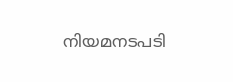നിയമനടപടി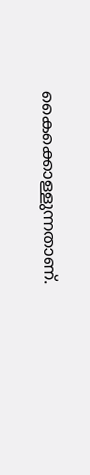കൈക്കൊള്ളുന്നതാണ്.